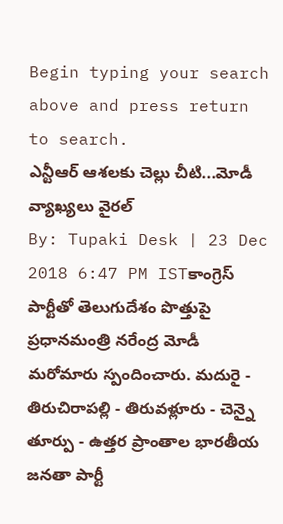Begin typing your search above and press return to search.
ఎన్టీఆర్ ఆశలకు చెల్లు చీటి...మోడీ వ్యాఖ్యలు వైరల్
By: Tupaki Desk | 23 Dec 2018 6:47 PM ISTకాంగ్రెస్ పార్టీతో తెలుగుదేశం పొత్తుపై ప్రధానమంత్రి నరేంద్ర మోడీ మరోమారు స్పందించారు. మదురై - తిరుచిరాపల్లి - తిరువళ్లూరు - చెన్నై తూర్పు - ఉత్తర ప్రాంతాల భారతీయ జనతా పార్టీ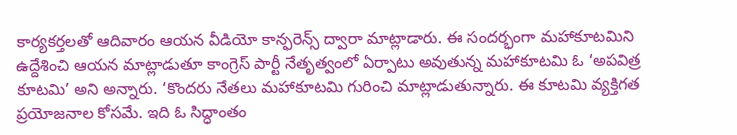కార్యకర్తలతో ఆదివారం ఆయన వీడియో కాన్ఫరెన్స్ ద్వారా మాట్లాడారు. ఈ సందర్భంగా మహాకూటమిని ఉద్దేశించి ఆయన మాట్లాడుతూ కాంగ్రెస్ పార్టీ నేతృత్వంలో ఏర్పాటు అవుతున్న మహాకూటమి ఓ ‘అపవిత్ర కూటమి’ అని అన్నారు. ‘కొందరు నేతలు మహాకూటమి గురించి మాట్లాడుతున్నారు. ఈ కూటమి వ్యక్తిగత ప్రయోజనాల కోసమే. ఇది ఓ సిద్ధాంతం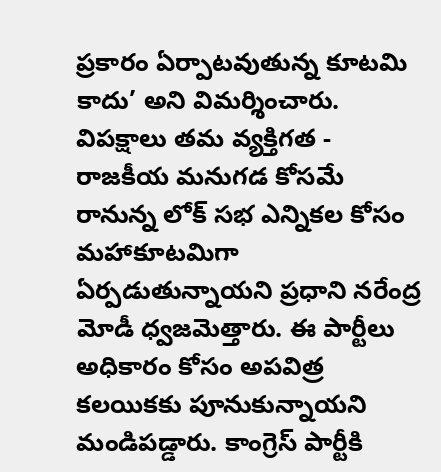ప్రకారం ఏర్పాటవుతున్న కూటమి కాదు’ అని విమర్శించారు.
విపక్షాలు తమ వ్యక్తిగత - రాజకీయ మనుగడ కోసమే రానున్న లోక్ సభ ఎన్నికల కోసం మహాకూటమిగా ఏర్పడుతున్నాయని ప్రధాని నరేంద్ర మోడీ ధ్వజమెత్తారు. ఈ పార్టీలు అధికారం కోసం అపవిత్ర కలయికకు పూనుకున్నాయని మండిపడ్డారు. కాంగ్రెస్ పార్టీకి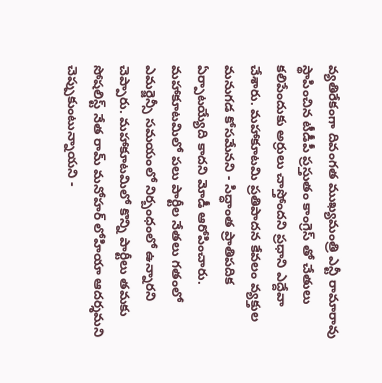వ్యతిరేకంగా దివంగత ముఖ్యమంత్రి ఎన్టీ రామారావు స్థాపించిన టీడీపీ ప్రస్తుతం కాంగ్రెస్ తో చేతులు కలిపేందుకు అర్రులు చాస్తోందని ప్రధాని ఎద్దేవా చేశారు. మహాకూటమి ప్రతిపాదన కేవలం వ్యక్తుల మనుగడ కోసమేనని - సిద్ధాంత ప్రాతిపదిక ఏర్పాటయ్యేది కాదని మోడీ ఆరోపించారు. మహాకూటమిలో పలు పార్టీల నేతలు గతంలో ఎమర్జెన్సీ సమయంలో నిర్బంధంలో ఉన్నారని చెప్పారు. మహాకూటమిలో కొన్ని పార్టీలు తమకు సోషలిస్ట్ నేత రామ్ మనోహర్ లోహియా ఆదర్శమని చెప్పుకుంటున్నాయని -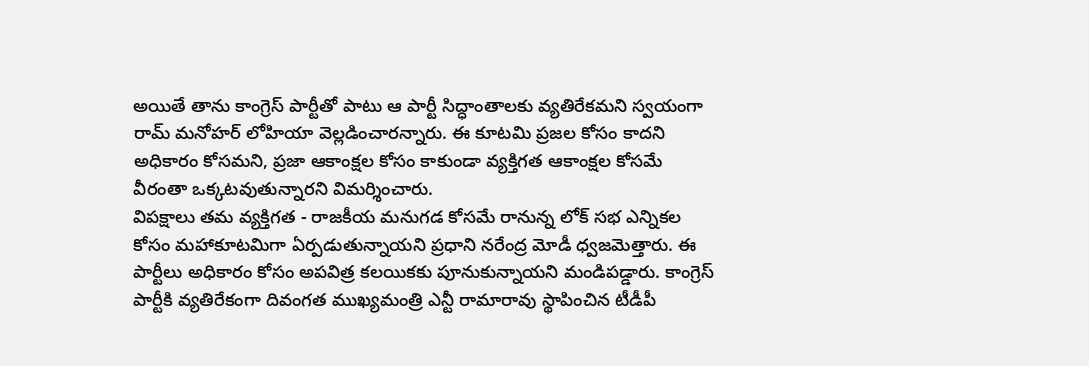అయితే తాను కాంగ్రెస్ పార్టీతో పాటు ఆ పార్టీ సిద్ధాంతాలకు వ్యతిరేకమని స్వయంగా రామ్ మనోహర్ లోహియా వెల్లడించారన్నారు. ఈ కూటమి ప్రజల కోసం కాదని అధికారం కోసమని, ప్రజా ఆకాంక్షల కోసం కాకుండా వ్యక్తిగత ఆకాంక్షల కోసమే వీరంతా ఒక్కటవుతున్నారని విమర్శించారు.
విపక్షాలు తమ వ్యక్తిగత - రాజకీయ మనుగడ కోసమే రానున్న లోక్ సభ ఎన్నికల కోసం మహాకూటమిగా ఏర్పడుతున్నాయని ప్రధాని నరేంద్ర మోడీ ధ్వజమెత్తారు. ఈ పార్టీలు అధికారం కోసం అపవిత్ర కలయికకు పూనుకున్నాయని మండిపడ్డారు. కాంగ్రెస్ పార్టీకి వ్యతిరేకంగా దివంగత ముఖ్యమంత్రి ఎన్టీ రామారావు స్థాపించిన టీడీపీ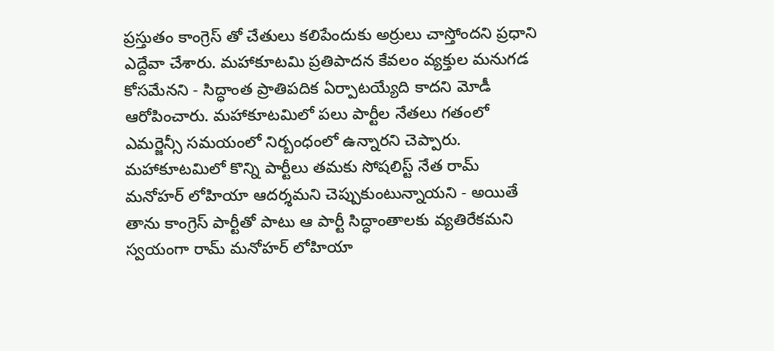ప్రస్తుతం కాంగ్రెస్ తో చేతులు కలిపేందుకు అర్రులు చాస్తోందని ప్రధాని ఎద్దేవా చేశారు. మహాకూటమి ప్రతిపాదన కేవలం వ్యక్తుల మనుగడ కోసమేనని - సిద్ధాంత ప్రాతిపదిక ఏర్పాటయ్యేది కాదని మోడీ ఆరోపించారు. మహాకూటమిలో పలు పార్టీల నేతలు గతంలో ఎమర్జెన్సీ సమయంలో నిర్బంధంలో ఉన్నారని చెప్పారు. మహాకూటమిలో కొన్ని పార్టీలు తమకు సోషలిస్ట్ నేత రామ్ మనోహర్ లోహియా ఆదర్శమని చెప్పుకుంటున్నాయని - అయితే తాను కాంగ్రెస్ పార్టీతో పాటు ఆ పార్టీ సిద్ధాంతాలకు వ్యతిరేకమని స్వయంగా రామ్ మనోహర్ లోహియా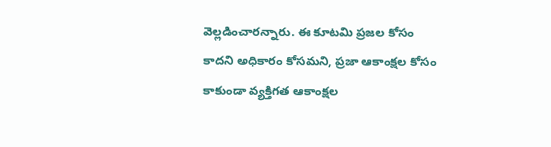వెల్లడించారన్నారు. ఈ కూటమి ప్రజల కోసం కాదని అధికారం కోసమని, ప్రజా ఆకాంక్షల కోసం కాకుండా వ్యక్తిగత ఆకాంక్షల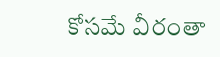కోసమే వీరంతా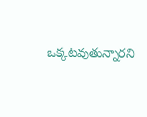ఒక్కటవుతున్నారని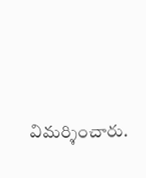విమర్శించారు.